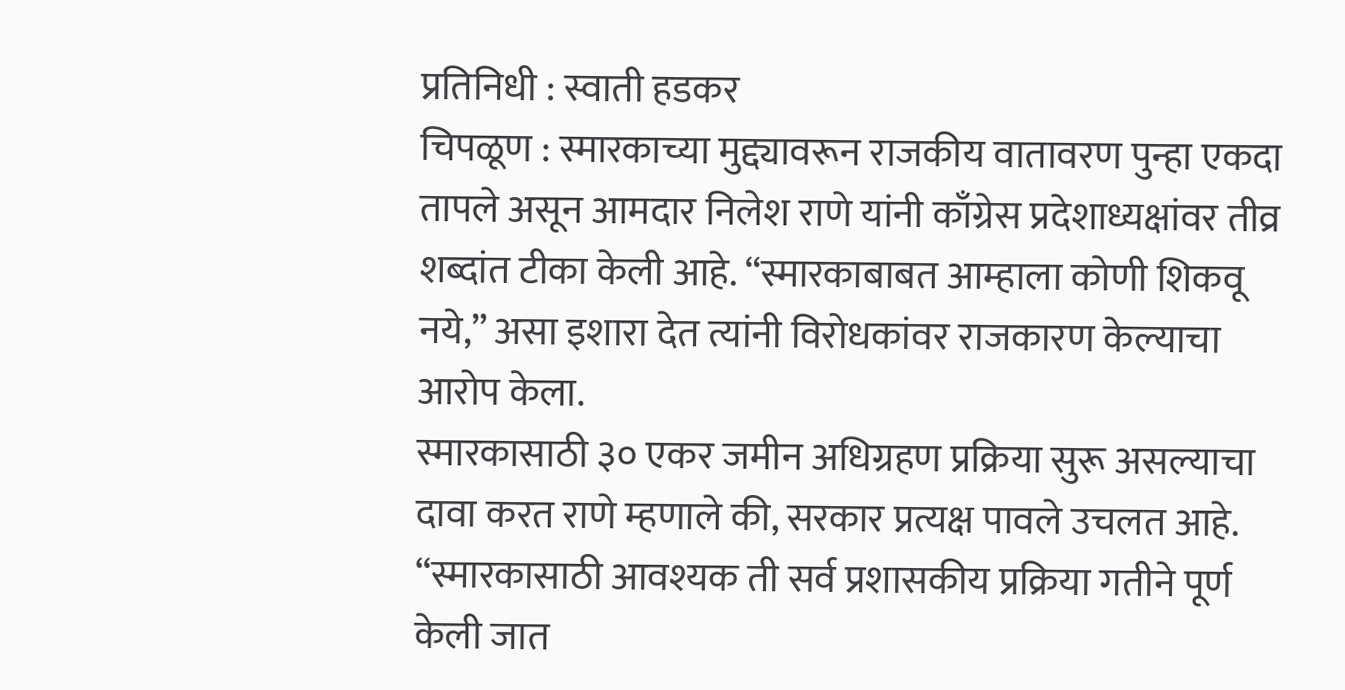प्रतिनिधी : स्वाती हडकर
चिपळूण : स्मारकाच्या मुद्द्यावरून राजकीय वातावरण पुन्हा एकदा तापले असून आमदार निलेश राणे यांनी काँग्रेस प्रदेशाध्यक्षांवर तीव्र शब्दांत टीका केली आहे. “स्मारकाबाबत आम्हाला कोणी शिकवू नये,” असा इशारा देत त्यांनी विरोधकांवर राजकारण केल्याचा आरोप केला.
स्मारकासाठी ३० एकर जमीन अधिग्रहण प्रक्रिया सुरू असल्याचा दावा करत राणे म्हणाले की, सरकार प्रत्यक्ष पावले उचलत आहे.
“स्मारकासाठी आवश्यक ती सर्व प्रशासकीय प्रक्रिया गतीने पूर्ण केली जात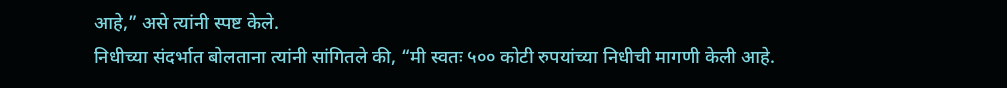आहे,” असे त्यांनी स्पष्ट केले.
निधीच्या संदर्भात बोलताना त्यांनी सांगितले की, “मी स्वतः ५०० कोटी रुपयांच्या निधीची मागणी केली आहे.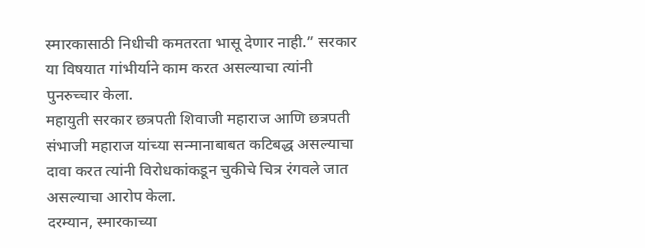स्मारकासाठी निधीची कमतरता भासू देणार नाही.” सरकार या विषयात गांभीर्याने काम करत असल्याचा त्यांनी पुनरुच्चार केला.
महायुती सरकार छत्रपती शिवाजी महाराज आणि छत्रपती संभाजी महाराज यांच्या सन्मानाबाबत कटिबद्ध असल्याचा दावा करत त्यांनी विरोधकांकडून चुकीचे चित्र रंगवले जात असल्याचा आरोप केला.
दरम्यान, स्मारकाच्या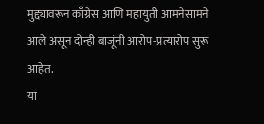मुद्द्यावरून काँग्रेस आणि महायुती आमनेसामने आले असून दोन्ही बाजूंनी आरोप-प्रत्यारोप सुरू आहेत.
या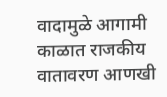वादामुळे आगामी काळात राजकीय वातावरण आणखी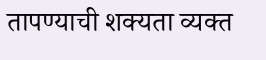तापण्याची शक्यता व्यक्त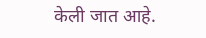केली जात आहे.